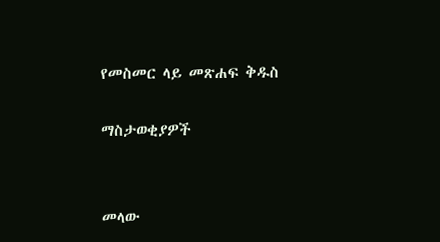የመስመር ላይ መጽሐፍ ቅዱስ

ማስታወቂያዎች


መላው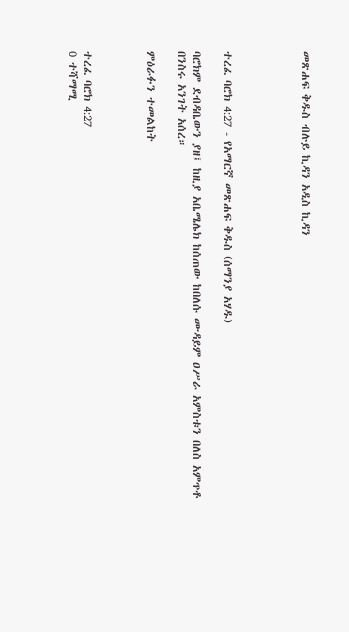መጽሐፍ ቅዱስ ብሉይ ኪዳን አዲስ ኪዳን




ተረፈ ባሮክ 4:27 - የአማርኛ መጽሐፍ ቅዱስ (ሰማንያ አሃዱ)

ባሮክም ደብዳቤውን ያዘ፤ ከዚያ አቤሜሌክ ከሰጠው ከበለሱ ሙዳይም ዐሥራ አምስቱን በለስ አምጥቶ በንስሩ አንገት አሰረ።

ምዕራፉን ተመልከት



ተረፈ ባሮክ 4:27
0 ተሻማሚ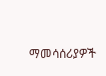ማመሳሰሪያዎች